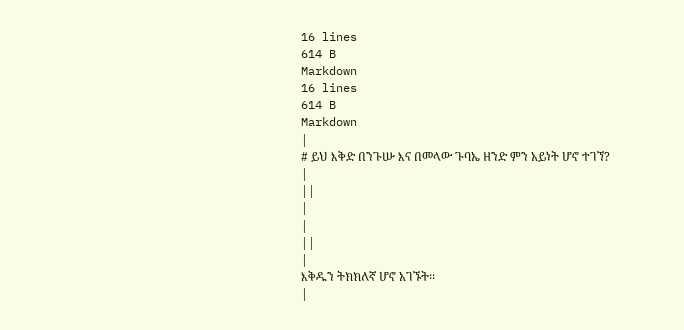16 lines
614 B
Markdown
16 lines
614 B
Markdown
|
# ይህ እቅድ በንጉሡ እና በመላው ጉባኤ ዘንድ ምን አይነት ሆኖ ተገኘ?
|
||
|
|
||
|
እቅዱን ትክክለኛ ሆኖ አገኙት፡፡
|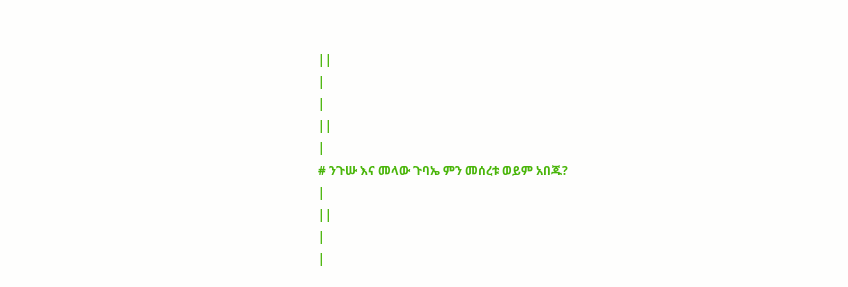||
|
|
||
|
# ንጉሡ እና መላው ጉባኤ ምን መሰረቱ ወይም አበጁ?
|
||
|
|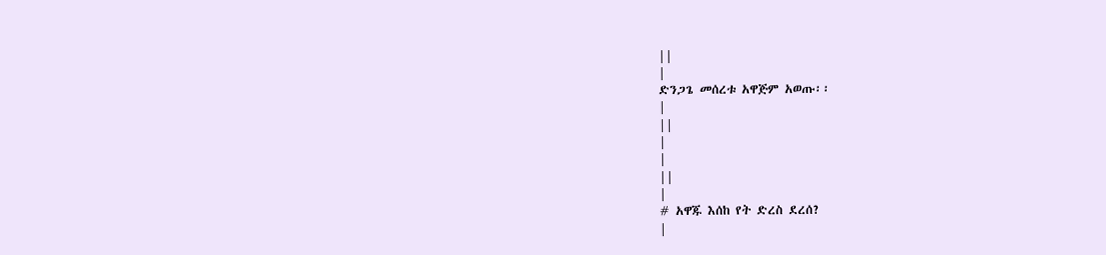||
|
ድንጋጌ መሰረቱ አዋጅም አወጡ፡፡
|
||
|
|
||
|
# አዋጁ እሰከ የት ድረስ ደረሰ?
|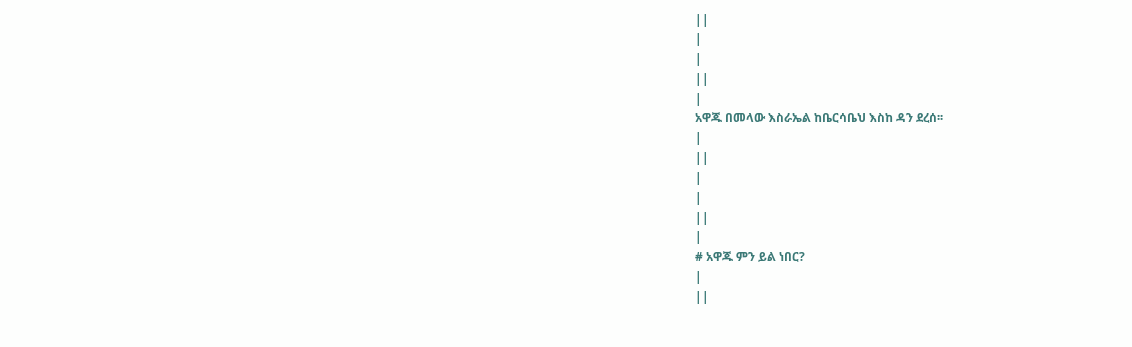||
|
|
||
|
አዋጁ በመላው እስራኤል ከቤርሳቤህ እስከ ዳን ደረሰ፡፡
|
||
|
|
||
|
# አዋጁ ምን ይል ነበር?
|
||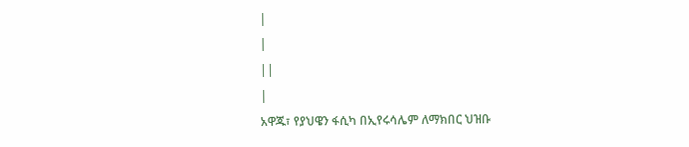|
|
||
|
አዋጁ፣ የያህዌን ፋሲካ በኢየሩሳሌም ለማክበር ህዝቡ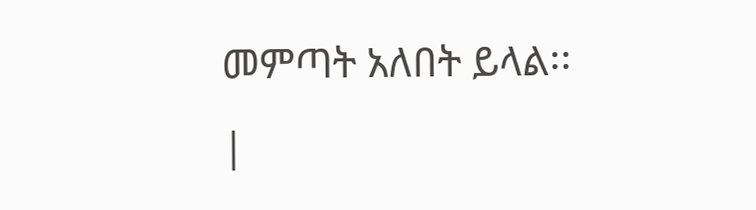መምጣት አለበት ይላል፡፡
|